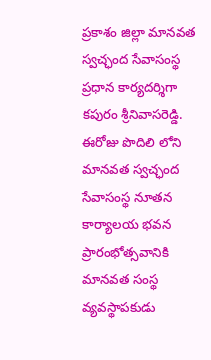ప్రకాశం జిల్లా మానవత స్వచ్ఛంద సేవాసంస్థ ప్రధాన కార్యదర్శిగా కపురం శ్రీనివాసరెడ్డి.
ఈరోజు పొదిలి లోని మానవత స్వచ్ఛంద సేవాసంస్థ నూతన కార్యాలయ భవన ప్రారంభోత్సవానికి మానవత సంస్థ వ్యవస్థాపకుడు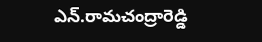ఎన్.రామచంద్రారెడ్డి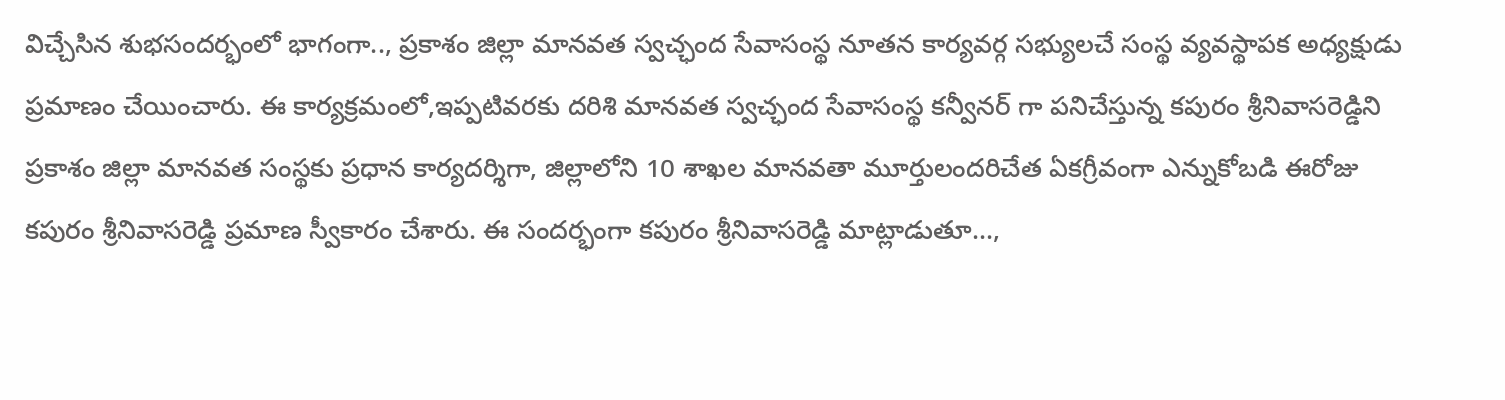విచ్చేసిన శుభసందర్భంలో భాగంగా.., ప్రకాశం జిల్లా మానవత స్వచ్ఛంద సేవాసంస్థ నూతన కార్యవర్గ సభ్యులచే సంస్థ వ్యవస్థాపక అధ్యక్షుడు ప్రమాణం చేయించారు. ఈ కార్యక్రమంలో,ఇప్పటివరకు దరిశి మానవత స్వచ్ఛంద సేవాసంస్థ కన్వీనర్ గా పనిచేస్తున్న కపురం శ్రీనివాసరెడ్డిని ప్రకాశం జిల్లా మానవత సంస్థకు ప్రధాన కార్యదర్శిగా, జిల్లాలోని 10 శాఖల మానవతా మూర్తులందరిచేత ఏకగ్రీవంగా ఎన్నుకోబడి ఈరోజు కపురం శ్రీనివాసరెడ్డి ప్రమాణ స్వీకారం చేశారు. ఈ సందర్భంగా కపురం శ్రీనివాసరెడ్డి మాట్లాడుతూ...,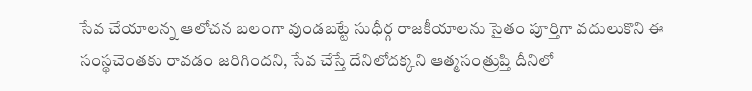సేవ చేయాలన్న ఆలోచన బలంగా వుండబట్టే సుధీర్గ రాజకీయాలను సైతం పూర్తిగా వదులుకొని ఈ సంస్థచెంతకు రావడం జరిగిందని, సేవ చేస్తే దేనిలోదక్కని ఆత్మసంత్రుప్తి దీనిలో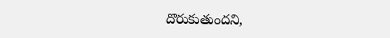దొరుకుతుందని,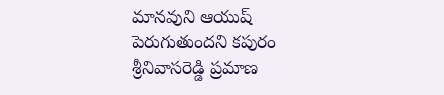మానవుని ఆయుష్ పెరుగుతుందని కపురం శ్రీనివాసరెడ్డి ప్రమాణ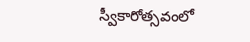స్వీకారోత్సవంలో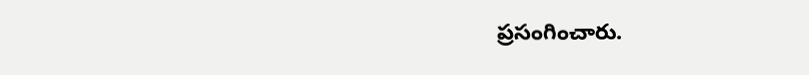ప్రసంగించారు.